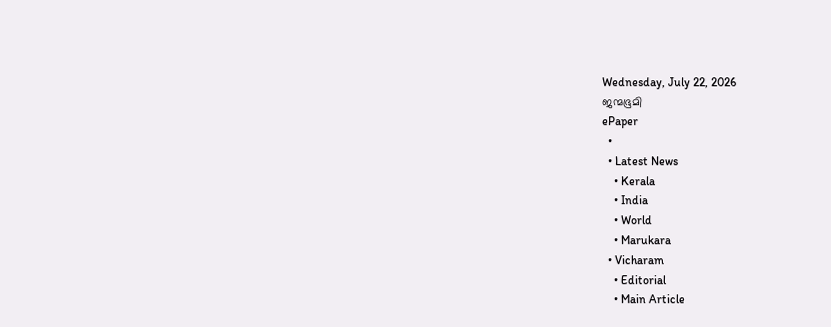Wednesday, July 22, 2026
ജന്മഭൂമി
ePaper
  •
  • Latest News
    • Kerala
    • India
    • World
    • Marukara
  • Vicharam
    • Editorial
    • Main Article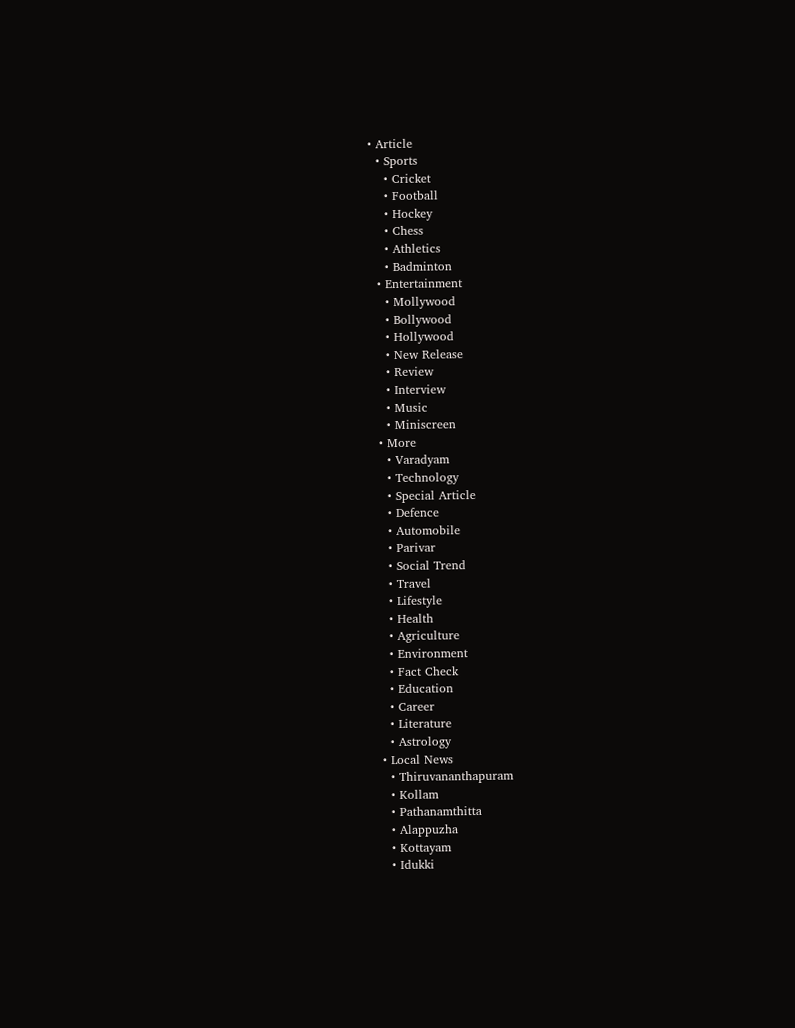• Article
  • Sports
    • Cricket
    • Football
    • Hockey
    • Chess
    • Athletics
    • Badminton
  • Entertainment
    • Mollywood
    • Bollywood
    • Hollywood
    • New Release
    • Review
    • Interview
    • Music
    • Miniscreen
  • More
    • Varadyam
    • Technology
    • Special Article
    • Defence
    • Automobile
    • Parivar
    • Social Trend
    • Travel
    • Lifestyle
    • Health
    • Agriculture
    • Environment
    • Fact Check
    • Education
    • Career
    • Literature
    • Astrology
  • Local News
    • Thiruvananthapuram
    • Kollam
    • Pathanamthitta
    • Alappuzha
    • Kottayam
    • Idukki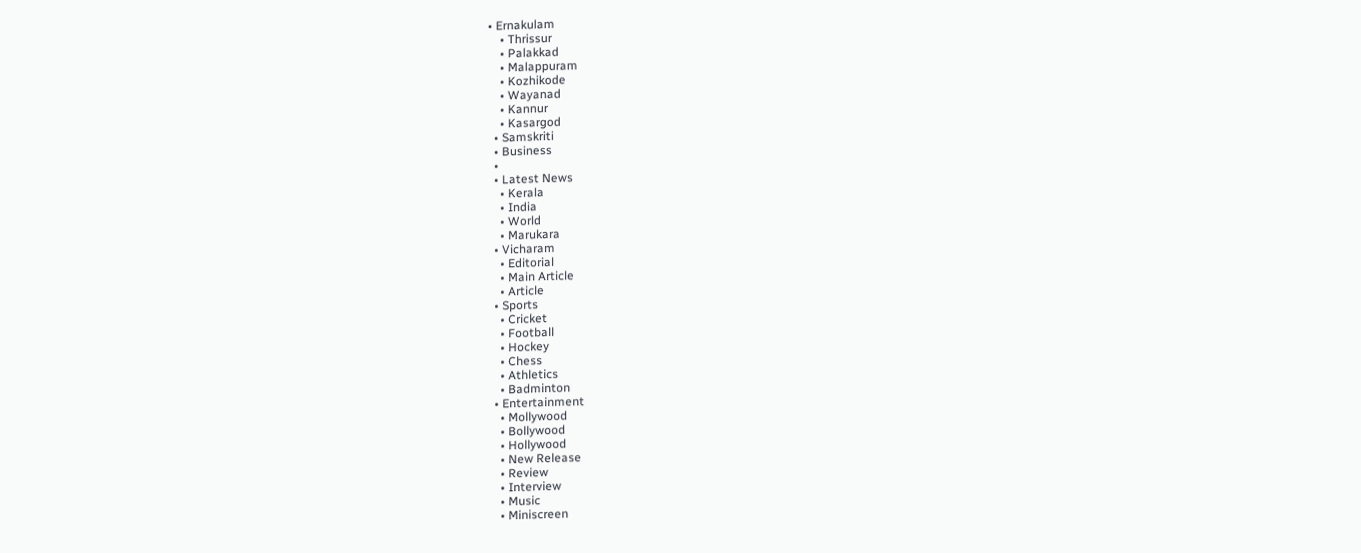• Ernakulam
    • Thrissur
    • Palakkad
    • Malappuram
    • Kozhikode
    • Wayanad
    • Kannur
    • Kasargod
  • Samskriti
  • Business
  •
  • Latest News
    • Kerala
    • India
    • World
    • Marukara
  • Vicharam
    • Editorial
    • Main Article
    • Article
  • Sports
    • Cricket
    • Football
    • Hockey
    • Chess
    • Athletics
    • Badminton
  • Entertainment
    • Mollywood
    • Bollywood
    • Hollywood
    • New Release
    • Review
    • Interview
    • Music
    • Miniscreen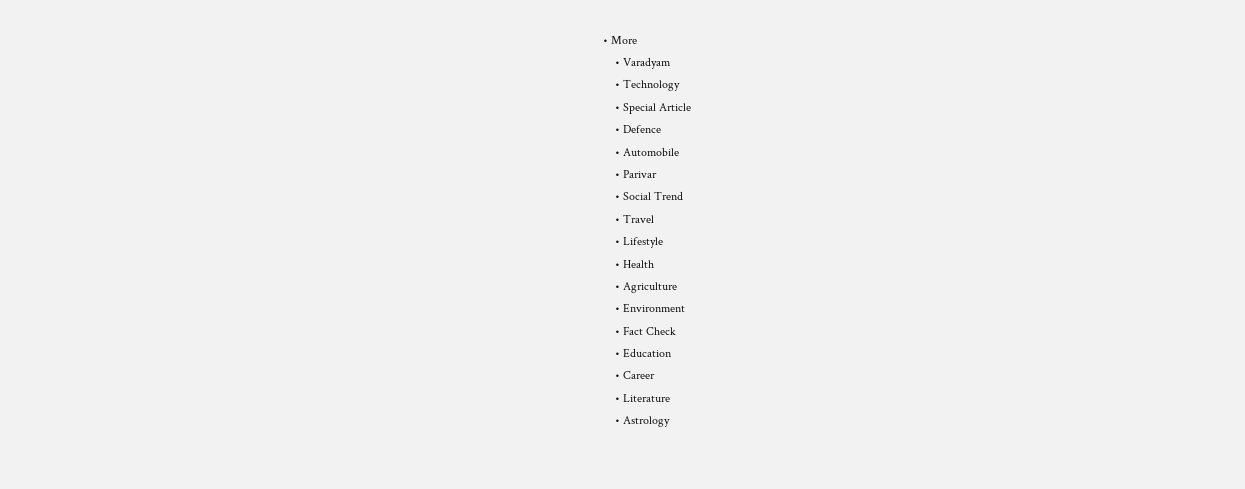• More
    • Varadyam
    • Technology
    • Special Article
    • Defence
    • Automobile
    • Parivar
    • Social Trend
    • Travel
    • Lifestyle
    • Health
    • Agriculture
    • Environment
    • Fact Check
    • Education
    • Career
    • Literature
    • Astrology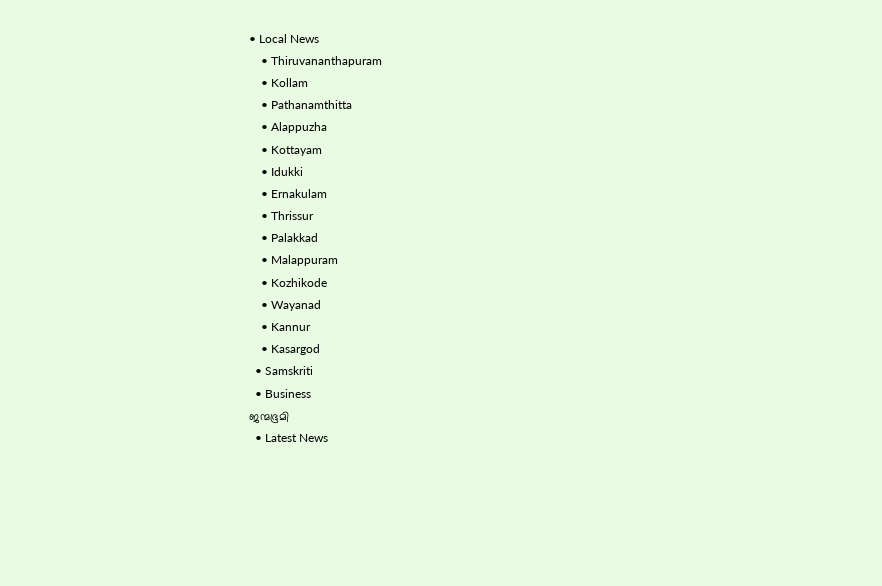• Local News
    • Thiruvananthapuram
    • Kollam
    • Pathanamthitta
    • Alappuzha
    • Kottayam
    • Idukki
    • Ernakulam
    • Thrissur
    • Palakkad
    • Malappuram
    • Kozhikode
    • Wayanad
    • Kannur
    • Kasargod
  • Samskriti
  • Business
ജന്മഭൂമി
  • Latest News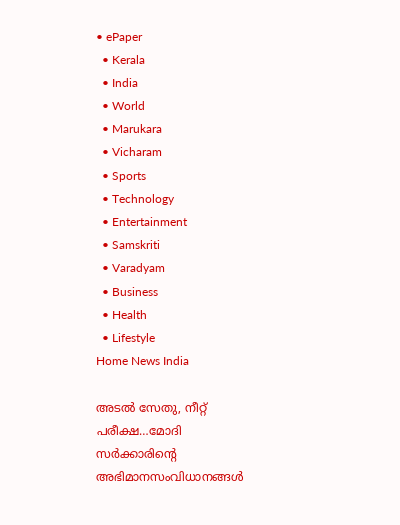• ePaper
  • Kerala
  • India
  • World
  • Marukara
  • Vicharam
  • Sports
  • Technology
  • Entertainment
  • Samskriti
  • Varadyam
  • Business
  • Health
  • Lifestyle
Home News India

അടല്‍ സേതു, നീറ്റ് പരീക്ഷ…മോദി സര്‍ക്കാരിന്റെ അഭിമാനസംവിധാനങ്ങള്‍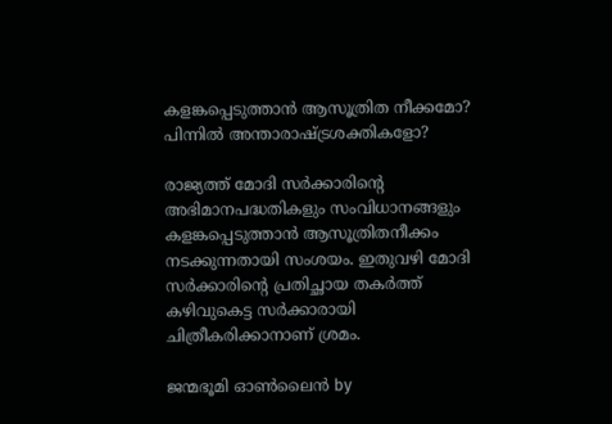കളങ്കപ്പെടുത്താന്‍ ആസൂത്രിത നീക്കമോ? പിന്നില്‍ അന്താരാഷ്‌ട്രശക്തികളോ?

രാജ്യത്ത് മോദി സര്‍ക്കാരിന്റെ അഭിമാനപദ്ധതികളും സംവിധാനങ്ങളും കളങ്കപ്പെടുത്താന്‍ ആസൂത്രിതനീക്കം നടക്കുന്നതായി സംശയം. ഇതുവഴി മോദി സര്‍ക്കാരിന്റെ പ്രതിച്ഛായ തകര്‍ത്ത് കഴിവുകെട്ട സര്‍ക്കാരായി ചിത്രീകരിക്കാനാണ് ശ്രമം.

ജന്മഭൂമി ഓണ്‍ലൈന്‍ by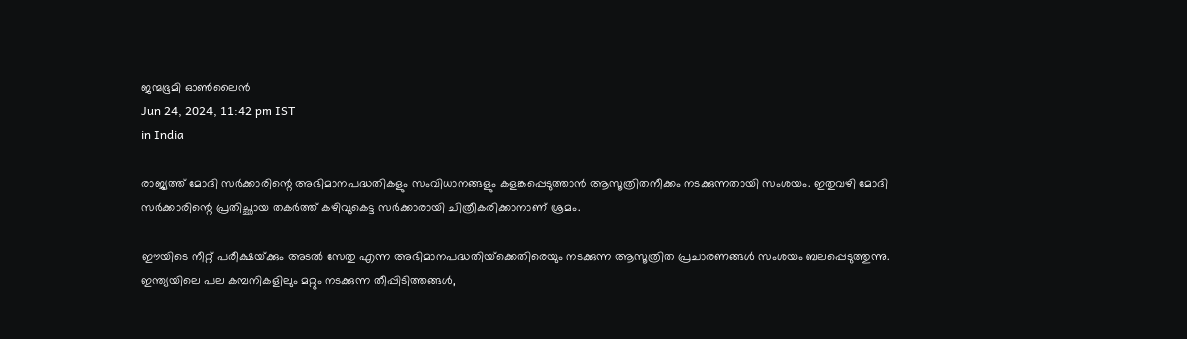ജന്മഭൂമി ഓണ്‍ലൈന്‍
Jun 24, 2024, 11:42 pm IST
in India

രാജ്യത്ത് മോദി സര്‍ക്കാരിന്റെ അഭിമാനപദ്ധതികളും സംവിധാനങ്ങളും കളങ്കപ്പെടുത്താന്‍ ആസൂത്രിതനീക്കം നടക്കുന്നതായി സംശയം. ഇതുവഴി മോദി സര്‍ക്കാരിന്റെ പ്രതിച്ഛായ തകര്‍ത്ത് കഴിവുകെട്ട സര്‍ക്കാരായി ചിത്രീകരിക്കാനാണ് ശ്രമം.

ഈയിടെ നീറ്റ് പരീക്ഷയ്‌ക്കും അടല്‍ സേതു എന്ന അഭിമാനപദ്ധതിയ്‌ക്കെതിരെയും നടക്കുന്ന ആസൂത്രിത പ്രചാരണങ്ങള്‍ സംശയം ബലപ്പെടുത്തുന്നു. ഇന്ത്യയിലെ പല കമ്പനികളിലും മറ്റും നടക്കുന്ന തീപ്പിടിത്തങ്ങള്‍,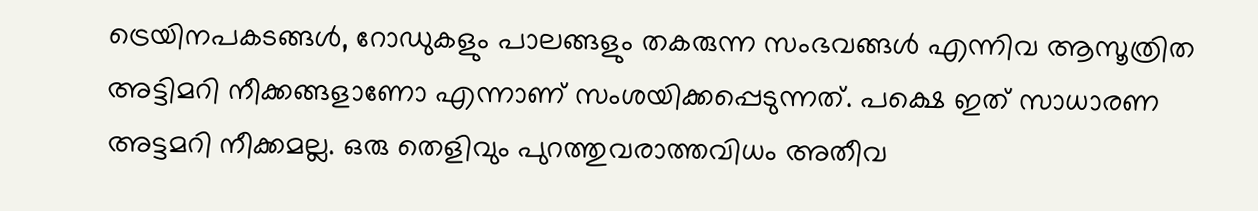ട്രെയിനപകടങ്ങള്‍, റോഡുകളും പാലങ്ങളും തകരുന്ന സംഭവങ്ങള്‍ എന്നിവ ആസൂത്രിത അട്ടിമറി നീക്കങ്ങളാണോ എന്നാണ് സംശയിക്കപ്പെടുന്നത്. പക്ഷെ ഇത് സാധാരണ അട്ടമറി നീക്കമല്ല. ഒരു തെളിവും പുറത്തുവരാത്തവിധം അതീവ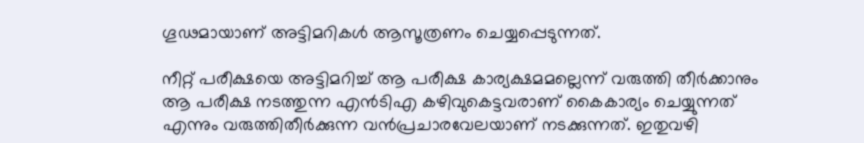ഗൂഢമായാണ് അട്ടിമറികള്‍ ആസൂത്രണം ചെയ്യപ്പെടുന്നത്.

നീറ്റ് പരീക്ഷയെ അട്ടിമറിച്ച് ആ പരീക്ഷ കാര്യക്ഷമമല്ലെന്ന് വരുത്തി തീര്‍ക്കാനും ആ പരീക്ഷ നടത്തുന്ന എന്‍ടിഎ കഴിവുകെട്ടവരാണ് കൈകാര്യം ചെയ്യുന്നത് എന്നും വരുത്തിതീര്‍ക്കുന്ന വന്‍പ്രചാരവേലയാണ് നടക്കുന്നത്. ഇതുവഴി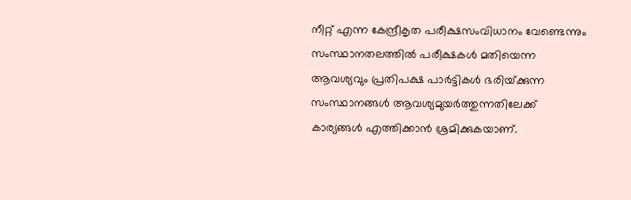നീറ്റ് എന്ന കേന്ദ്രീകൃത പരീക്ഷസംവിധാനം വേണ്ടെന്നും സംസ്ഥാനതലത്തില്‍ പരീക്ഷകള്‍ മതിയെന്ന ആവശ്യവും പ്രതിപക്ഷ പാര്‍ട്ടികള്‍ ഭരിയ്‌ക്കുന്ന സംസ്ഥാനങ്ങള്‍ ആവശ്യമുയര്‍ത്തുന്നതിലേക്ക് കാര്യങ്ങള്‍ എത്തിക്കാന്‍ ശ്രമിക്കുകയാണ്.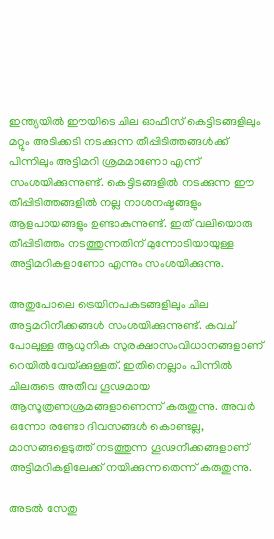ഇന്ത്യയില്‍ ഈയിടെ ചില ഓഫീസ് കെട്ടിടങ്ങളിലും മറ്റും അടിക്കടി നടക്കുന്ന തീപ്പിടിത്തങ്ങള്‍ക്ക് പിന്നിലും അട്ടിമറി ശ്രമമാണോ എന്ന് സംശയിക്കുന്നുണ്ട്. കെട്ടിടങ്ങളില്‍ നടക്കുന്ന ഈ തീപ്പിടിത്തങ്ങളില്‍ നല്ല നാശനഷ്ടങ്ങളും ആളപായങ്ങളും ഉണ്ടാകുന്നുണ്ട്. ഇത് വലിയൊരു തീപ്പിടിത്തം നടത്തുന്നതിന് മുന്നോടിയായുള്ള അട്ടിമറികളാണോ എന്നും സംശയിക്കുന്നു.

അതുപോലെ ട്രെയിനപകടങ്ങളിലും ചില അട്ടമറിനീക്കങ്ങള്‍ സംശയിക്കുന്നുണ്ട്. കവച് പോലുള്ള ആധുനിക സുരക്ഷാസംവിധാനങ്ങളാണ് റെയില്‍വേയ്‌ക്കുള്ളത്. ഇതിനെല്ലാം പിന്നില്‍ ചിലരുടെ അതീവ ഗൂഢമായ ആസൂത്രണശ്രമങ്ങളാണെന്ന് കരുതുന്നു. അവര്‍ ഒന്നോ രണ്ടോ ദിവസങ്ങള്‍ കൊണ്ടല്ല, മാസങ്ങളെടുത്ത് നടത്തുന്ന ഗൂഢനീക്കങ്ങളാണ് അട്ടിമറികളിലേക്ക് നയിക്കുന്നതെന്ന് കരുതുന്നു.

അടല്‍ സേതു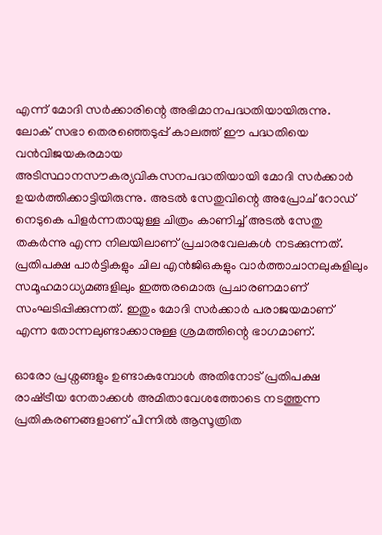എന്ന് മോദി സര്‍ക്കാരിന്റെ അഭിമാനപദ്ധതിയായിരുന്നു. ലോക് സഭാ തെരഞ്ഞെടുപ്പ് കാലത്ത് ഈ പദ്ധതിയെ വന്‍വിജയകരമായ അടിസ്ഥാനസൗകര്യവികസനപദ്ധതിയായി മോദി സര്‍ക്കാര്‍ ഉയര്‍ത്തിക്കാട്ടിയിരുന്നു. അടല്‍ സേതുവിന്റെ അപ്രോച് റോഡ് നെടുകെ പിളര്‍ന്നതായുള്ള ചിത്രം കാണിച്ച് അടല്‍ സേതു തകര്‍ന്നു എന്ന നിലയിലാണ് പ്രചാരവേലകള്‍ നടക്കുന്നത്. പ്രതിപക്ഷ പാര്‍ട്ടികളും ചില എന്‍ജിഒകളും വാര്‍ത്താചാനലുകളിലും സമൂഹമാധ്യമങ്ങളിലും ഇത്തരമൊരു പ്രചാരണമാണ് സംഘടിപ്പിക്കുന്നത്. ഇതും മോദി സര്‍ക്കാര്‍ പരാജയമാണ് എന്ന തോന്നലുണ്ടാക്കാനുള്ള ശ്രമത്തിന്റെ ഭാഗമാണ്.

ഓരോ പ്രശ്നങ്ങളും ഉണ്ടാകുമ്പോള്‍ അതിനോട് പ്രതിപക്ഷ രാഷ്‌ട്രീയ നേതാക്കള്‍ അമിതാവേശത്തോടെ നടത്തുന്ന പ്രതികരണങ്ങളാണ് പിന്നില്‍ ആസൂത്രിത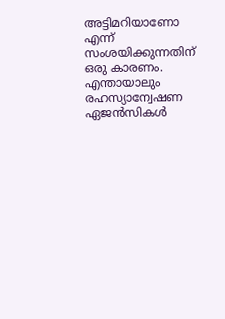അട്ടിമറിയാണോ എന്ന് സംശയിക്കുന്നതിന് ഒരു കാരണം. എന്തായാലും രഹസ്യാന്വേഷണ ഏജന്‍സികള്‍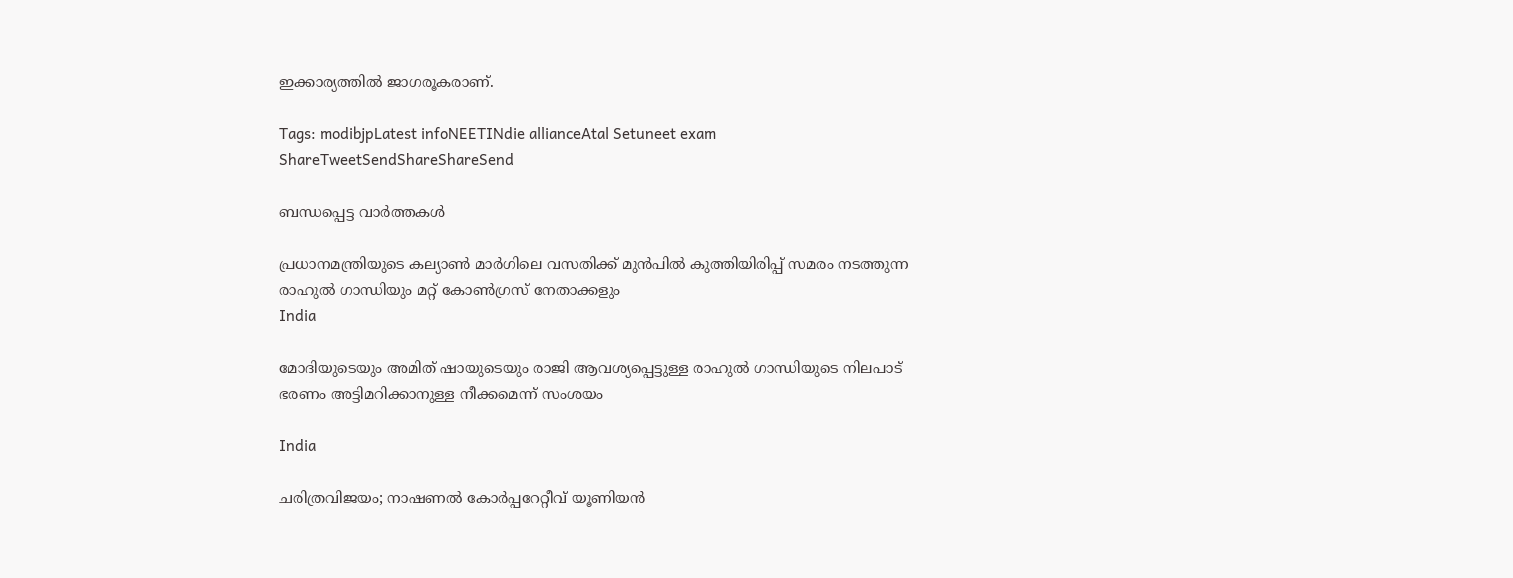ഇക്കാര്യത്തില്‍ ജാഗരൂകരാണ്.

Tags: modibjpLatest infoNEETINdie allianceAtal Setuneet exam
ShareTweetSendShareShareSend

ബന്ധപ്പെട്ട വാര്‍ത്തകള്‍

പ്രധാനമന്ത്രിയുടെ കല്യാണ്‍ മാര്‍ഗിലെ വസതിക്ക് മുന്‍പില്‍ കുത്തിയിരിപ്പ് സമരം നടത്തുന്ന രാഹുല്‍ ഗാന്ധിയും മറ്റ് കോണ്‍ഗ്രസ് നേതാക്കളും
India

മോദിയുടെയും അമിത് ഷായുടെയും രാജി ആവശ്യപ്പെട്ടുള്ള രാഹുല്‍ ഗാന്ധിയുടെ നിലപാട് ഭരണം അട്ടിമറിക്കാനുള്ള നീക്കമെന്ന് സംശയം

India

ചരിത്രവിജയം; നാഷണല്‍ കോര്‍പ്പറേറ്റീവ് യൂണിയന്‍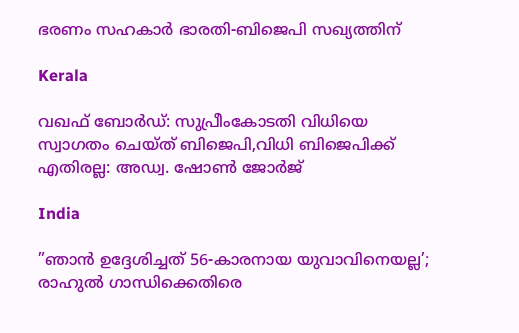ഭരണം സഹകാര്‍ ഭാരതി-ബിജെപി സഖ്യത്തിന്

Kerala

വഖഫ് ബോർഡ്: സുപ്രീംകോടതി വിധിയെ സ്വാഗതം ചെയ്ത് ബിജെപി,വിധി ബിജെപിക്ക് എതിരല്ല: അഡ്വ. ഷോൺ ജോർജ്

India

”ഞാൻ ഉദ്ദേശിച്ചത് 56-കാരനായ യുവാവിനെയല്ല’; രാഹുല്‍ ഗാന്ധിക്കെതിരെ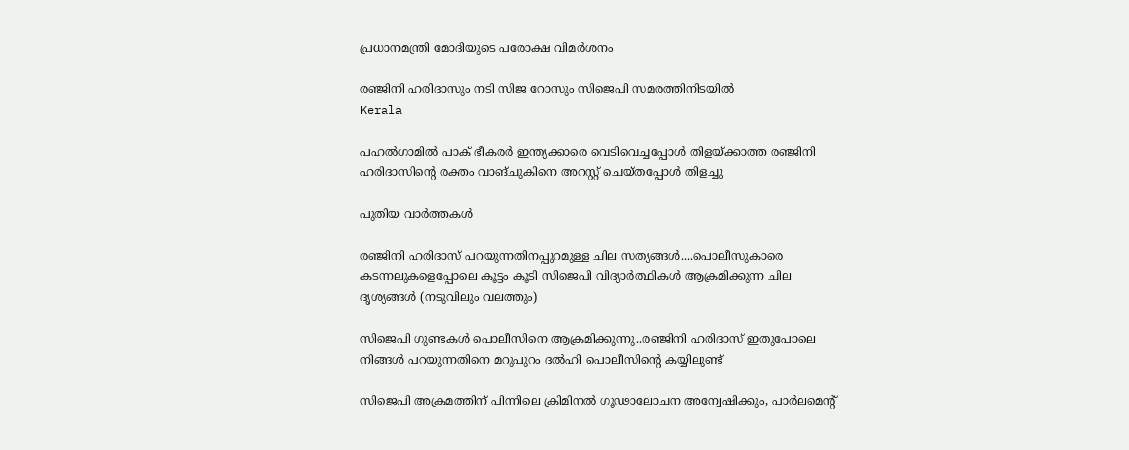പ്രധാനമന്ത്രി മോദിയുടെ പരോക്ഷ വിമര്‍ശനം

രഞ്ജിനി ഹരിദാസും നടി സിജ റോസും സിജെപി സമരത്തിനിടയില്‍
Kerala

പഹല്‍ഗാമില്‍ പാക് ഭീകരര്‍ ഇന്ത്യക്കാരെ വെടിവെച്ചപ്പോള്‍ തിളയ്‌ക്കാത്ത രഞ്ജിനി ഹരിദാസിന്റെ രക്തം വാങ്ചുകിനെ അറസ്റ്റ് ചെയ്തപ്പോള്‍ തിളച്ചു

പുതിയ വാര്‍ത്തകള്‍

രഞ്ജിനി ഹരിദാസ് പറയുന്നതിനപ്പുറമുള്ള ചില സത്യങ്ങള്‍....പൊലീസുകാരെ കടന്നലുകളെപ്പോലെ കൂട്ടം കൂടി സിജെപി വിദ്യാര്‍ത്ഥികള്‍ ആക്രമിക്കുന്ന ചില ദൃശ്യങ്ങള്‍ (നടുവിലും വലത്തും)

സിജെപി ഗുണ്ടകള്‍ പൊലീസിനെ ആക്രമിക്കുന്നു..രഞ്ജിനി ഹരിദാസ് ഇതുപോലെ നിങ്ങള്‍ പറയുന്നതിനെ മറുപുറം ദല്‍ഹി പൊലീസിന്റെ കയ്യിലുണ്ട്

സിജെപി അക്രമത്തിന് പിന്നിലെ ക്രിമിനൽ ഗൂഢാലോചന അന്വേഷിക്കും, പാര്‍ലമെന്‍റ്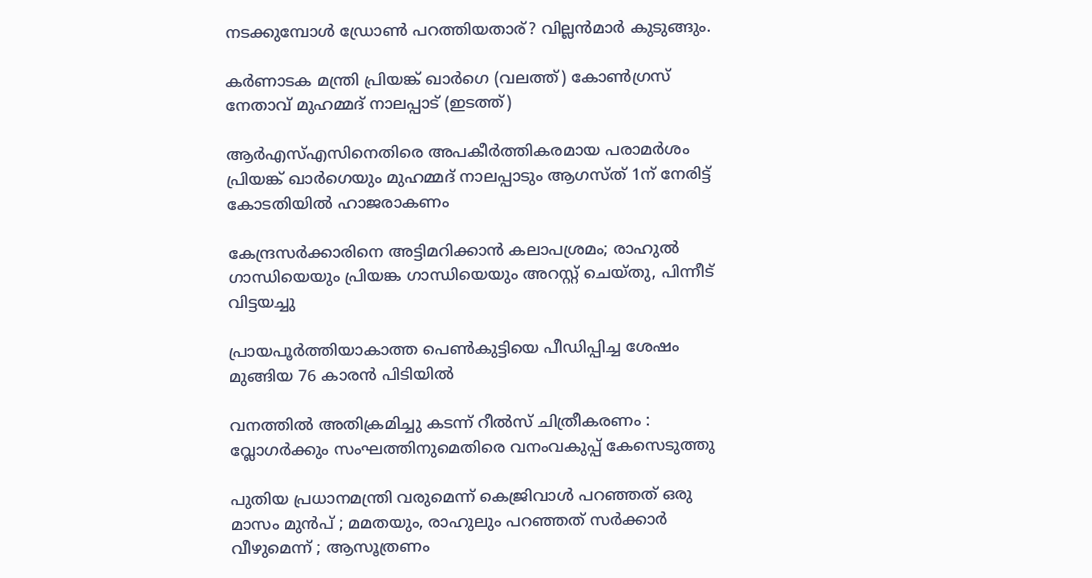നടക്കുമ്പോള്‍ ഡ്രോണ്‍ പറത്തിയതാര്? വില്ലന്‍മാര്‍ കുടുങ്ങും.

കർണാടക മന്ത്രി പ്രിയങ്ക് ഖാർഗെ (വലത്ത്) കോൺഗ്രസ് നേതാവ് മുഹമ്മദ് നാലപ്പാട് (ഇടത്ത്)

ആര്‍എസ്എസിനെതിരെ അപകീര്‍ത്തികരമായ പരാമര്‍ശം പ്രിയങ്ക് ഖാര്‍ഗെയും മുഹമ്മദ് നാലപ്പാടും ആഗസ്ത് 1ന് നേരിട്ട് കോടതിയില്‍ ഹാജരാകണം

കേന്ദ്രസര്‍ക്കാരിനെ അട്ടിമറിക്കാന്‍ കലാപശ്രമം; രാഹുല്‍ ഗാന്ധിയെയും പ്രിയങ്ക ഗാന്ധിയെയും അറസ്റ്റ് ചെയ്തു, പിന്നീട് വിട്ടയച്ചു

പ്രായപൂര്‍ത്തിയാകാത്ത പെണ്‍കുട്ടിയെ പീഡിപ്പിച്ച ശേഷം മുങ്ങിയ 76 കാരന്‍ പിടിയില്‍

വനത്തില്‍ അതിക്രമിച്ചു കടന്ന് റീല്‍സ് ചിത്രീകരണം : വ്ലോഗര്‍ക്കും സംഘത്തിനുമെതിരെ വനംവകുപ്പ് കേസെടുത്തു

പുതിയ പ്രധാനമന്ത്രി വരുമെന്ന് കെജ്രിവാൾ പറഞ്ഞത് ഒരു മാസം മുൻപ് ; മമതയും, രാഹുലും പറഞ്ഞത് സർക്കാർ വീഴുമെന്ന് ; ആസൂത്രണം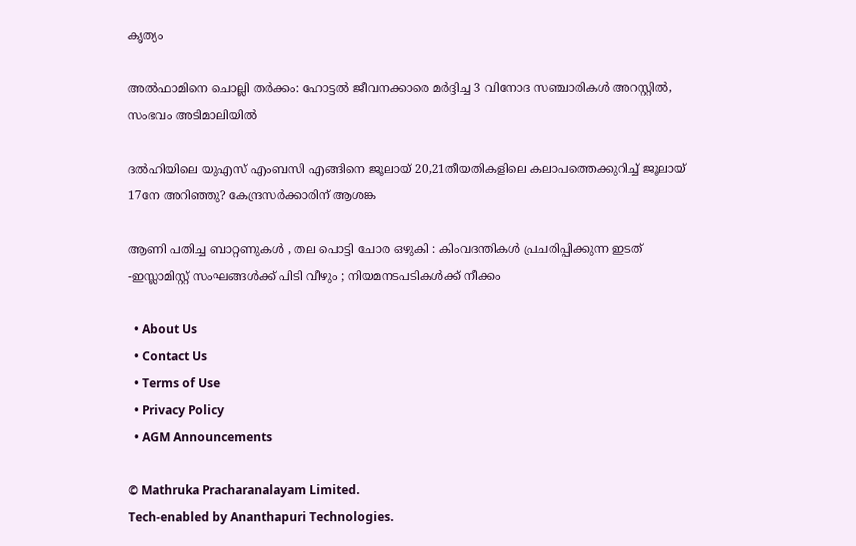കൃത്യം

അല്‍ഫാമിനെ ചൊല്ലി തര്‍ക്കം: ഹോട്ടല്‍ ജീവനക്കാരെ മര്‍ദ്ദിച്ച 3 വിനോദ സഞ്ചാരികള്‍ അറസ്റ്റില്‍, സംഭവം അടിമാലിയില്‍

ദല്‍ഹിയിലെ യുഎസ് എംബസി എങ്ങിനെ ജൂലായ് 20,21തീയതികളിലെ കലാപത്തെക്കുറിച്ച് ജൂലായ് 17നേ അറിഞ്ഞു? കേന്ദ്രസര്‍ക്കാരിന് ആശങ്ക

ആണി പതിച്ച ബാറ്റണുകൾ , തല പൊട്ടി ചോര ഒഴുകി : കിംവദന്തികൾ പ്രചരിപ്പിക്കുന്ന ഇടത് -ഇസ്ലാമിസ്റ്റ് സംഘങ്ങൾക്ക് പിടി വീഴും ; നിയമനടപടികൾക്ക് നീക്കം

  • About Us
  • Contact Us
  • Terms of Use
  • Privacy Policy
  • AGM Announcements

© Mathruka Pracharanalayam Limited.
Tech-enabled by Ananthapuri Technologies.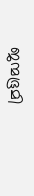ജന്മഭൂമി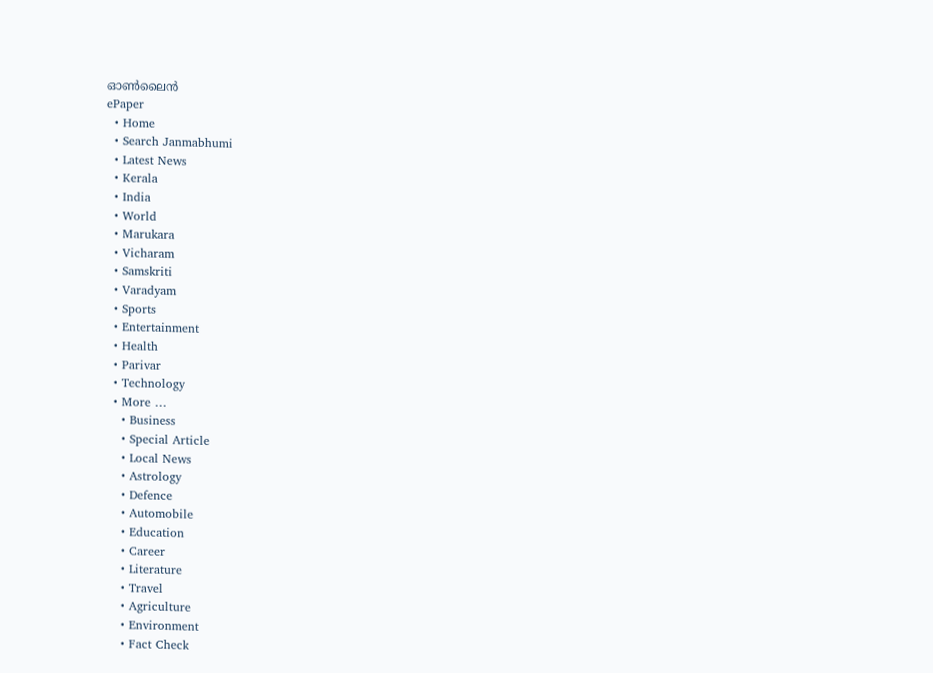ഓണ്‍ലൈന്‍
ePaper
  • Home
  • Search Janmabhumi
  • Latest News
  • Kerala
  • India
  • World
  • Marukara
  • Vicharam
  • Samskriti
  • Varadyam
  • Sports
  • Entertainment
  • Health
  • Parivar
  • Technology
  • More …
    • Business
    • Special Article
    • Local News
    • Astrology
    • Defence
    • Automobile
    • Education
    • Career
    • Literature
    • Travel
    • Agriculture
    • Environment
    • Fact Check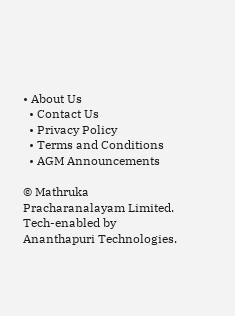• About Us
  • Contact Us
  • Privacy Policy
  • Terms and Conditions
  • AGM Announcements

© Mathruka Pracharanalayam Limited.
Tech-enabled by Ananthapuri Technologies.